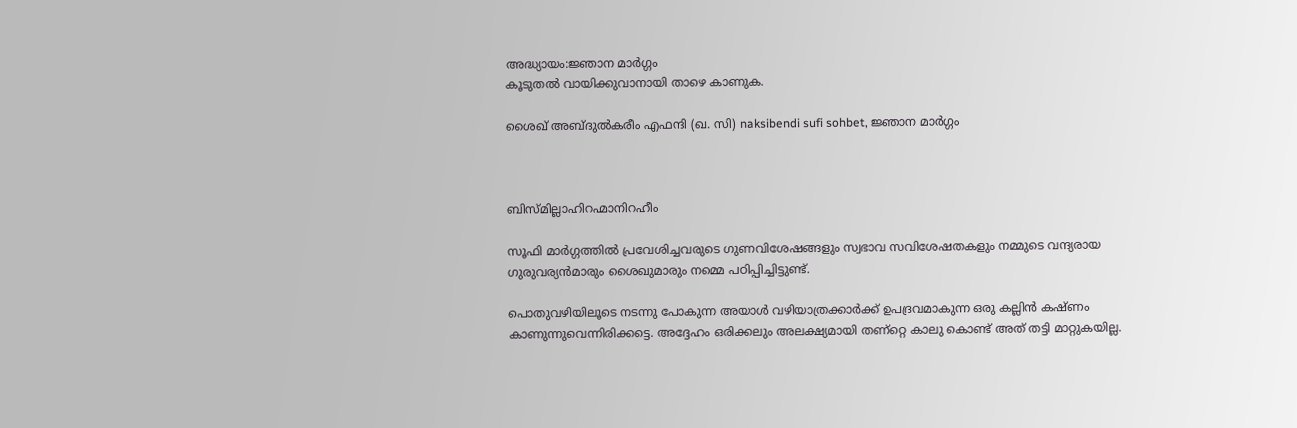അദ്ധ്യായം:ജ്ഞാന മാര്‍ഗ്ഗം
കൂടുതല്‍ വായിക്കുവാനായി താഴെ കാണുക.

ശൈഖ്‌ അബ്ദുല്‍കരീം എഫന്ദി (ഖ. സി) naksibendi sufi sohbet, ജ്ഞാന മാര്‍ഗ്ഗം



ബിസ്മില്ലാഹിറഹ്മാനിറഹീം

സൂഫി മാര്‍ഗ്ഗത്തില്‍ പ്രവേശിച്ചവരുടെ ഗുണവിശേഷങ്ങളും സ്വഭാവ സവിശേഷതകളും നമ്മുടെ വന്ദ്യരായ ഗുരുവര്യന്‍മാരും ശൈഖുമാരും നമ്മെ പഠിപ്പിച്ചിട്ടുണ്ട്‌.

പൊതുവഴിയിലൂടെ നടന്നു പോകുന്ന അയാള്‍ വഴിയാത്രക്കാര്‍ക്ക്‌ ഉപദ്രവമാകുന്ന ഒരു കല്ലിന്‍ കഷ്ണം കാണുന്നുവെന്നിരിക്കട്ടെ. അദ്ദേഹം ഒരിക്കലും അലക്ഷ്യമായി തണ്റ്റെ കാലു കൊണ്ട്‌ അത്‌ തട്ടി മാറ്റുകയില്ല.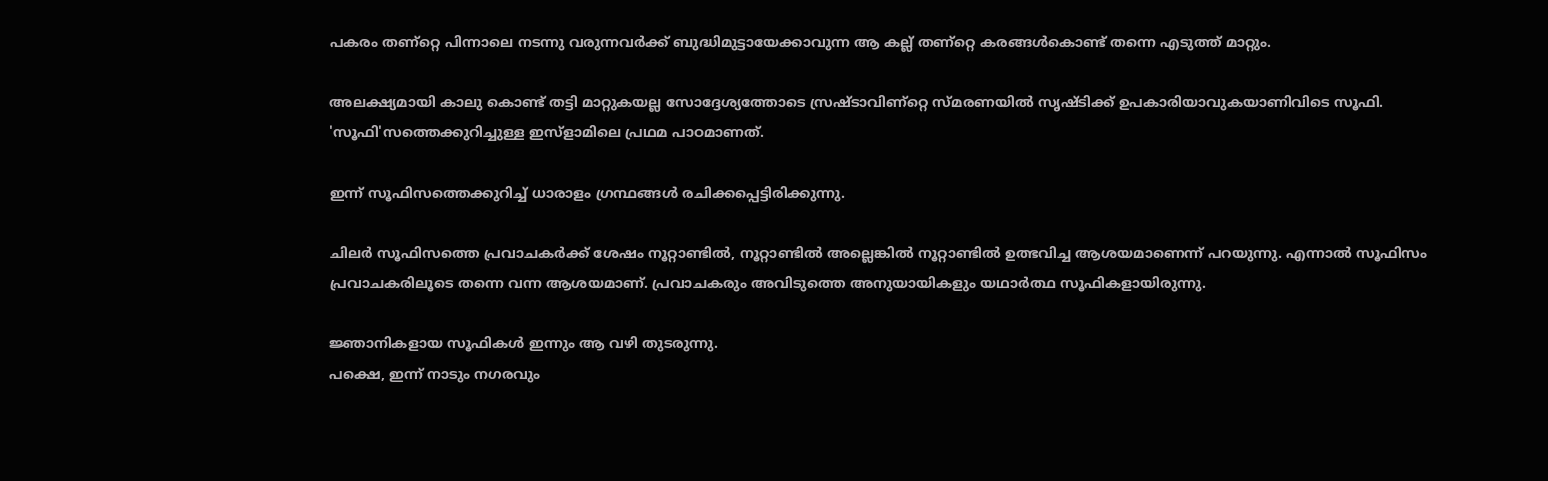പകരം തണ്റ്റെ പിന്നാലെ നടന്നു വരുന്നവര്‍ക്ക്‌ ബുദ്ധിമുട്ടായേക്കാവുന്ന ആ കല്ല്‌ തണ്റ്റെ കരങ്ങള്‍കൊണ്ട്‌ തന്നെ എടുത്ത്‌ മാറ്റും.

അലക്ഷ്യമായി കാലു കൊണ്ട്‌ തട്ടി മാറ്റുകയല്ല സോദ്ദേശ്യത്തോടെ സ്രഷ്ടാവിണ്റ്റെ സ്മരണയില്‍ സൃഷ്ടിക്ക്‌ ഉപകാരിയാവുകയാണിവിടെ സൂഫി. 'സൂഫി'സത്തെക്കുറിച്ചുള്ള ഇസ്ളാമിലെ പ്രഥമ പാഠമാണത്‌.

ഇന്ന്‌ സൂഫിസത്തെക്കുറിച്ച്‌ ധാരാളം ഗ്രന്ഥങ്ങള്‍ രചിക്കപ്പെട്ടിരിക്കുന്നു.

ചിലര്‍ സൂഫിസത്തെ പ്രവാചകര്‍ക്ക്‌ ശേഷം നൂറ്റാണ്ടില്‍, നൂറ്റാണ്ടില്‍ അല്ലെങ്കില്‍ നൂറ്റാണ്ടില്‍ ഉത്ഭവിച്ച ആശയമാണെന്ന്‌ പറയുന്നു. എന്നാല്‍ സൂഫിസം പ്രവാചകരിലൂടെ തന്നെ വന്ന ആശയമാണ്‌. പ്രവാചകരും അവിടുത്തെ അനുയായികളും യഥാര്‍ത്ഥ സൂഫികളായിരുന്നു.

ജ്ഞാനികളായ സൂഫികള്‍ ഇന്നും ആ വഴി തുടരുന്നു.
പക്ഷെ, ഇന്ന്‌ നാടും നഗരവും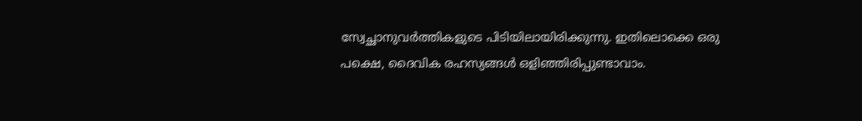സ്വേച്ഛാനുവര്‍ത്തികളുടെ പിടിയിലായിരിക്കുന്നു. ഇതിലൊക്കെ ഒരു പക്ഷെ, ദൈവിക രഹസ്യങ്ങള്‍ ഒളിഞ്ഞിരിപ്പുണ്ടാവാം.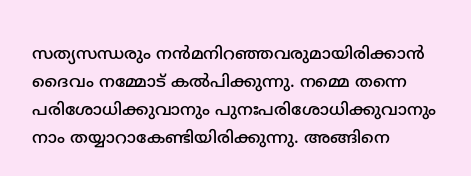സത്യസന്ധരും നന്‍മനിറഞ്ഞവരുമായിരിക്കാന്‍ ദൈവം നമ്മോട്‌ കല്‍പിക്കുന്നു. നമ്മെ തന്നെ പരിശോധിക്കുവാനും പുനഃപരിശോധിക്കുവാനും നാം തയ്യാറാകേണ്ടിയിരിക്കുന്നു. അങ്ങിനെ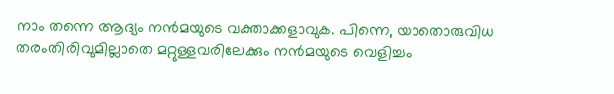നാം തന്നെ ആദ്യം നന്‍മയുടെ വക്താക്കളാവുക. പിന്നെ, യാതൊരുവിധ തരംതിരിവുമില്ലാതെ മറ്റുള്ളവരിലേക്കും നന്‍മയുടെ വെളിച്ചം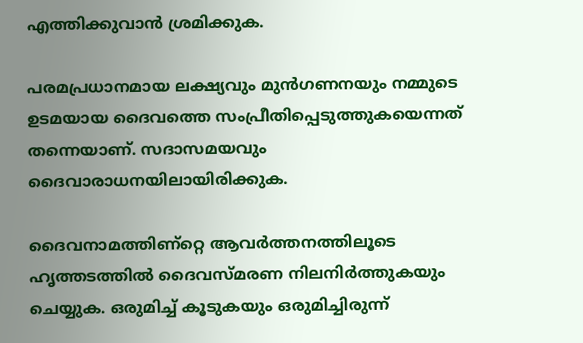എത്തിക്കുവാന്‍ ശ്രമിക്കുക.

പരമപ്രധാനമായ ലക്ഷ്യവും മുന്‍ഗണനയും നമ്മുടെ ഉടമയായ ദൈവത്തെ സംപ്രീതിപ്പെടുത്തുകയെന്നത്‌ തന്നെയാണ്‌. സദാസമയവും ദൈവാരാധനയിലായിരിക്കുക.

ദൈവനാമത്തിണ്റ്റെ ആവര്‍ത്തനത്തിലൂടെ ഹൃത്തടത്തില്‍ ദൈവസ്മരണ നിലനിര്‍ത്തുകയും ചെയ്യുക. ഒരുമിച്ച്‌ കൂടുകയും ഒരുമിച്ചിരുന്ന്‌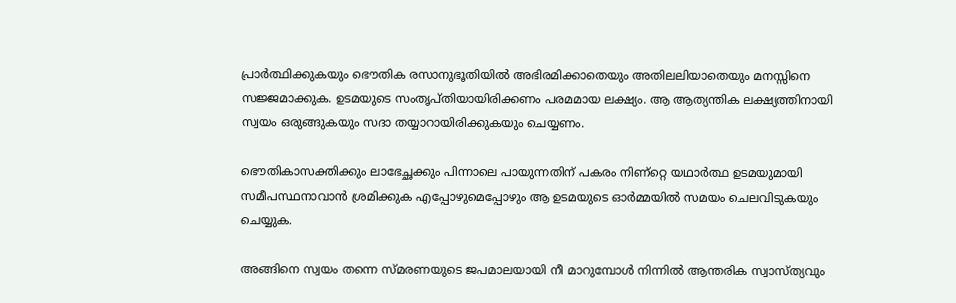പ്രാര്‍ത്ഥിക്കുകയും ഭൌതിക രസാനുഭൂതിയില്‍ അഭിരമിക്കാതെയും അതിലലിയാതെയും മനസ്സിനെ സജ്ജമാക്കുക. ഉടമയുടെ സംതൃപ്തിയായിരിക്കണം പരമമായ ലക്ഷ്യം. ആ ആത്യന്തിക ലക്ഷ്യത്തിനായി സ്വയം ഒരുങ്ങുകയും സദാ തയ്യാറായിരിക്കുകയും ചെയ്യണം.

ഭൌതികാസക്തിക്കും ലാഭേച്ഛക്കും പിന്നാലെ പായുന്നതിന്‌ പകരം നിണ്റ്റെ യഥാര്‍ത്ഥ ഉടമയുമായി സമീപസ്ഥനാവാന്‍ ശ്രമിക്കുക എപ്പോഴുമെപ്പോഴും ആ ഉടമയുടെ ഓര്‍മ്മയില്‍ സമയം ചെലവിടുകയും ചെയ്യുക.

അങ്ങിനെ സ്വയം തന്നെ സ്മരണയുടെ ജപമാലയായി നീ മാറുമ്പോള്‍ നിന്നില്‍ ആന്തരിക സ്വാസ്ത്യവും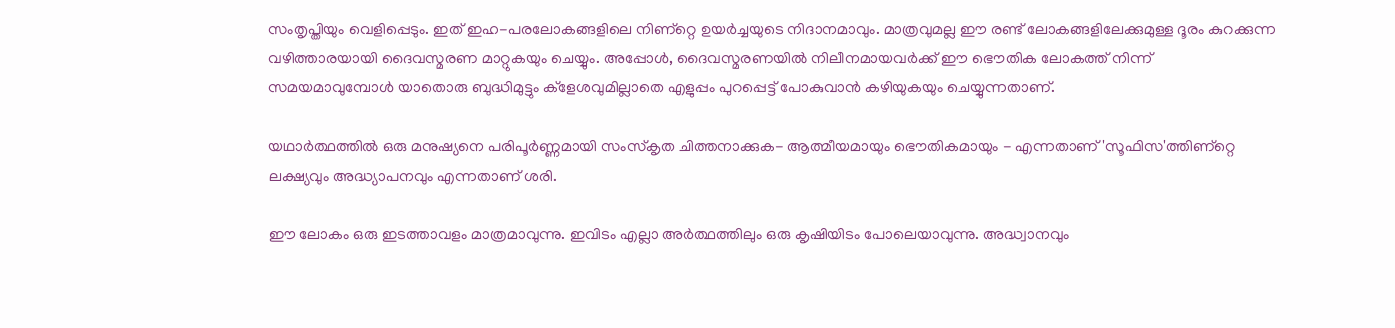സംതൃപ്തിയും വെളിപ്പെടും. ഇത്‌ ഇഹ-പരലോകങ്ങളിലെ നിണ്റ്റെ ഉയര്‍ച്ചയുടെ നിദാനമാവും. മാത്രവുമല്ല ഈ രണ്ട്‌ ലോകങ്ങളിലേക്കുമുള്ള ദൂരം കുറക്കുന്ന വഴിത്താരയായി ദൈവസ്മരണ മാറ്റുകയും ചെയ്യും. അപ്പോള്‍, ദൈവസ്മരണയില്‍ നിലീനമായവര്‍ക്ക്‌ ഈ ഭൌതിക ലോകത്ത്‌ നിന്ന്‌ സമയമാവുമ്പോള്‍ യാതൊരു ബുദ്ധിമുട്ടും ക്ളേശവുമില്ലാതെ എളുപ്പം പുറപ്പെട്ട്‌ പോകുവാന്‍ കഴിയുകയും ചെയ്യുന്നതാണ്‌.

യഥാര്‍ത്ഥത്തില്‍ ഒരു മനുഷ്യനെ പരിപൂര്‍ണ്ണമായി സംസ്കൃത ചിത്തനാക്കുക- ആത്മീയമായും ഭൌതികമായും - എന്നതാണ്‌ 'സൂഫിസ'ത്തിണ്റ്റെ ലക്ഷ്യവും അദ്ധ്യാപനവും എന്നതാണ്‌ ശരി.

ഈ ലോകം ഒരു ഇടത്താവളം മാത്രമാവുന്നു. ഇവിടം എല്ലാ അര്‍ത്ഥത്തിലും ഒരു കൃഷിയിടം പോലെയാവുന്നു. അദ്ധ്വാനവും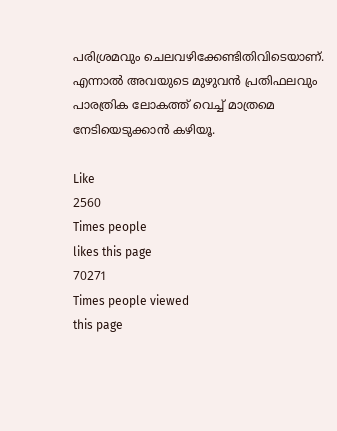പരിശ്രമവും ചെലവഴിക്കേണ്ടിതിവിടെയാണ്‌. എന്നാല്‍ അവയുടെ മുഴുവന്‍ പ്രതിഫലവും പാരത്രിക ലോകത്ത്‌ വെച്ച്‌ മാത്രമെ നേടിയെടുക്കാന്‍ കഴിയൂ.

Like
2560
Times people
likes this page
70271
Times people viewed
this page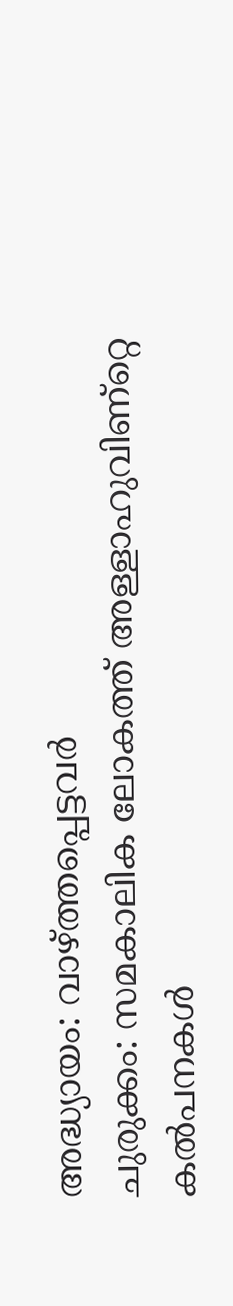അദ്ധ്യായം: വാഴ്ത്തപ്പെട്ടവര്‍
ചുരുക്കം: സമകാലിക ലോകത്ത്‌ അള്ളാഹുവിണ്റ്റെ കല്‍പനകള്‍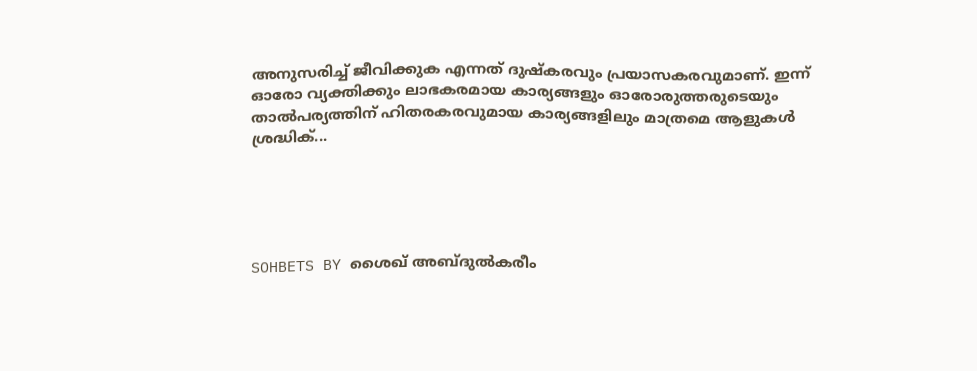അനുസരിച്ച്‌ ജീവിക്കുക എന്നത്‌ ദുഷ്കരവും പ്രയാസകരവുമാണ്‌. ഇന്ന്‌ ഓരോ വ്യക്തിക്കും ലാഭകരമായ കാര്യങ്ങളും ഓരോരുത്തരുടെയും താല്‍പര്യത്തിന്‌ ഹിതരകരവുമായ കാര്യങ്ങളിലും മാത്രമെ ആളുകള്‍ ശ്രദ്ധിക്...





SOHBETS BY ശൈഖ്‌ അബ്ദുല്‍കരീം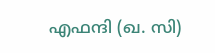എഫന്ദി (ഖ. സി)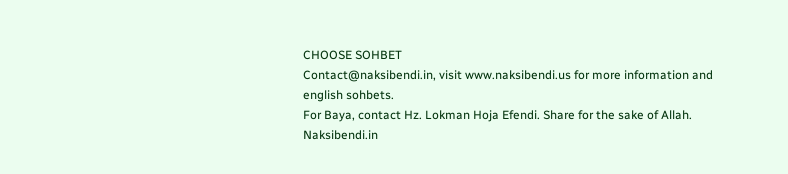CHOOSE SOHBET
Contact@naksibendi.in, visit www.naksibendi.us for more information and english sohbets.
For Baya, contact Hz. Lokman Hoja Efendi. Share for the sake of Allah.
Naksibendi.in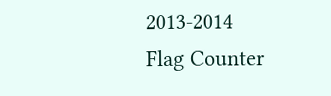2013-2014
Flag Counter